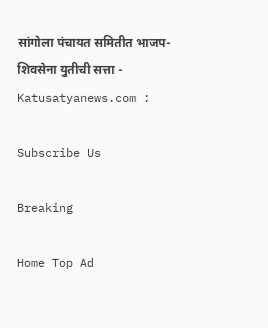सांगोला पंचायत समितीत भाजप-शिवसेना युतीची सत्ता - Katusatyanews.com :

Subscribe Us

Breaking

Home Top Ad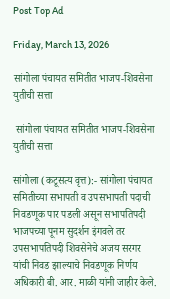Post Top Ad

Friday, March 13, 2026

सांगोला पंचायत समितीत भाजप-शिवसेना युतीची सत्ता

 सांगोला पंचायत समितीत भाजप-शिवसेना युतीची सत्ता

सांगोला (कटूसत्य वृत्त):- सांगोला पंचायत समितीच्या सभापती व उपसभापती पदाची निवडणूक पार पडली असून सभापतिपदी भाजपच्या पूनम सुदर्शन इंगवले तर उपसभापतिपदी शिवसेनेचे अजय सरगर यांची निवड झाल्याचे निवडणूक निर्णय अधिकारी बी. आर. माळी यांनी जाहीर केले.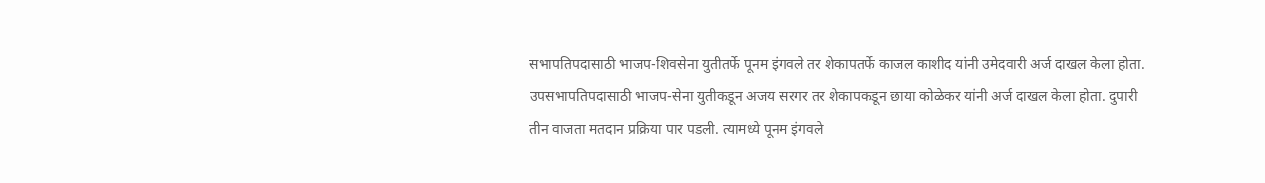सभापतिपदासाठी भाजप-शिवसेना युतीतर्फे पूनम इंगवले तर शेकापतर्फे काजल काशीद यांनी उमेदवारी अर्ज दाखल केला होता. उपसभापतिपदासाठी भाजप-सेना युतीकडून अजय सरगर तर शेकापकडून छाया कोळेकर यांनी अर्ज दाखल केला होता. दुपारी तीन वाजता मतदान प्रक्रिया पार पडली. त्यामध्ये पूनम इंगवले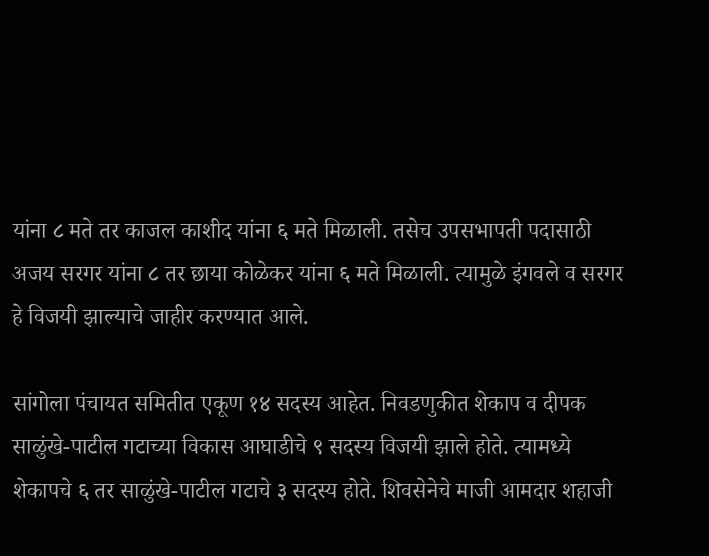यांना ८ मते तर काजल काशीद यांना ६ मते मिळाली. तसेच उपसभापती पदासाठी अजय सरगर यांना ८ तर छाया कोळेकर यांना ६ मते मिळाली. त्यामुळे इंगवले व सरगर हे विजयी झाल्याचे जाहीर करण्यात आले.

सांगोला पंचायत समितीत एकूण १४ सदस्य आहेत. निवडणुकीत शेकाप व दीपक साळुंखे-पाटील गटाच्या विकास आघाडीचे ९ सदस्य विजयी झाले होते. त्यामध्ये शेकापचे ६ तर साळुंखे-पाटील गटाचे ३ सदस्य होते. शिवसेनेचे माजी आमदार शहाजी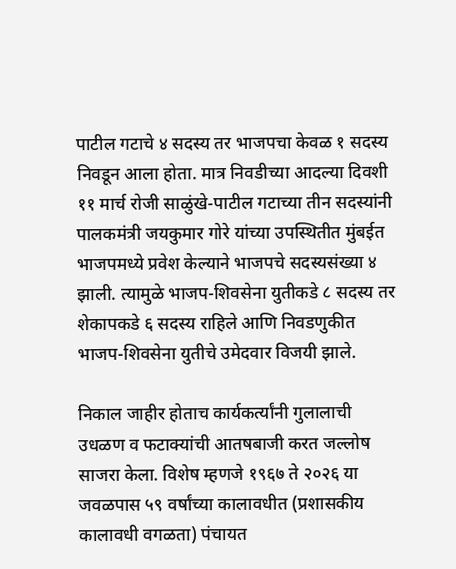पाटील गटाचे ४ सदस्य तर भाजपचा केवळ १ सदस्य निवडून आला होता. मात्र निवडीच्या आदल्या दिवशी ११ मार्च रोजी साळुंखे-पाटील गटाच्या तीन सदस्यांनी पालकमंत्री जयकुमार गोरे यांच्या उपस्थितीत मुंबईत भाजपमध्ये प्रवेश केल्याने भाजपचे सदस्यसंख्या ४ झाली. त्यामुळे भाजप-शिवसेना युतीकडे ८ सदस्य तर शेकापकडे ६ सदस्य राहिले आणि निवडणुकीत भाजप-शिवसेना युतीचे उमेदवार विजयी झाले.

निकाल जाहीर होताच कार्यकर्त्यांनी गुलालाची उधळण व फटाक्यांची आतषबाजी करत जल्लोष साजरा केला. विशेष म्हणजे १९६७ ते २०२६ या जवळपास ५९ वर्षांच्या कालावधीत (प्रशासकीय कालावधी वगळता) पंचायत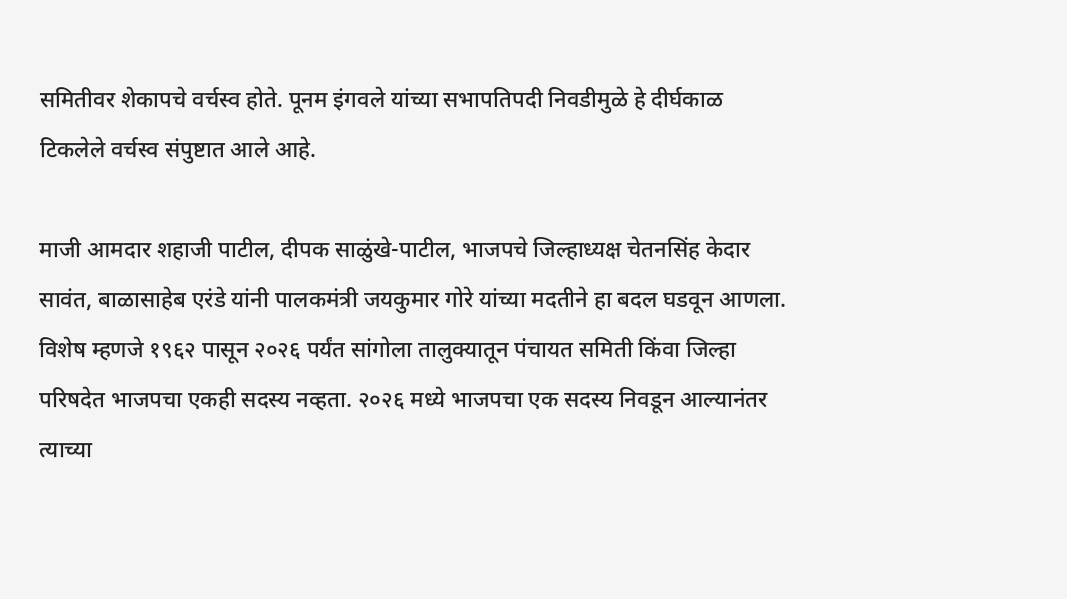समितीवर शेकापचे वर्चस्व होते. पूनम इंगवले यांच्या सभापतिपदी निवडीमुळे हे दीर्घकाळ टिकलेले वर्चस्व संपुष्टात आले आहे.

माजी आमदार शहाजी पाटील, दीपक साळुंखे-पाटील, भाजपचे जिल्हाध्यक्ष चेतनसिंह केदार सावंत, बाळासाहेब एरंडे यांनी पालकमंत्री जयकुमार गोरे यांच्या मदतीने हा बदल घडवून आणला. विशेष म्हणजे १९६२ पासून २०२६ पर्यंत सांगोला तालुक्यातून पंचायत समिती किंवा जिल्हा परिषदेत भाजपचा एकही सदस्य नव्हता. २०२६ मध्ये भाजपचा एक सदस्य निवडून आल्यानंतर त्याच्या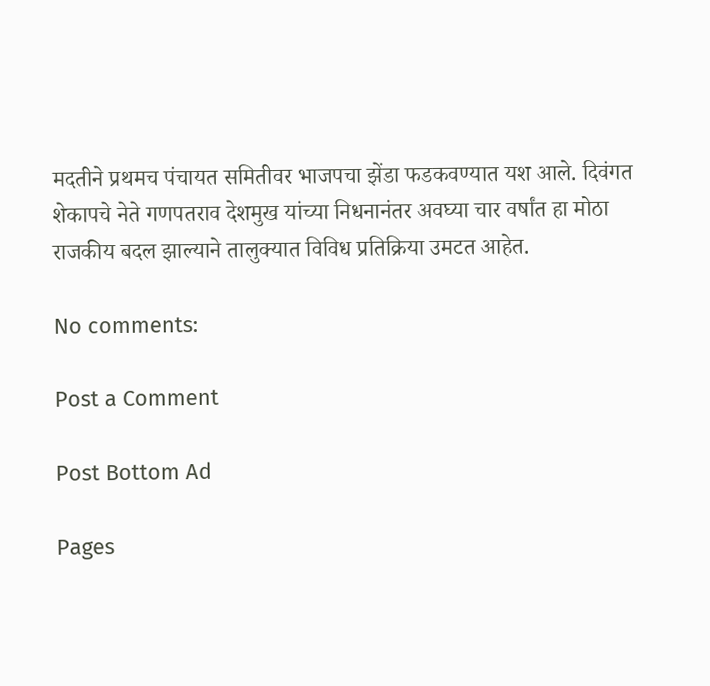मदतीने प्रथमच पंचायत समितीवर भाजपचा झेंडा फडकवण्यात यश आले. दिवंगत शेकापचे नेते गणपतराव देशमुख यांच्या निधनानंतर अवघ्या चार वर्षांत हा मोठा राजकीय बदल झाल्याने तालुक्यात विविध प्रतिक्रिया उमटत आहेत.

No comments:

Post a Comment

Post Bottom Ad

Pages